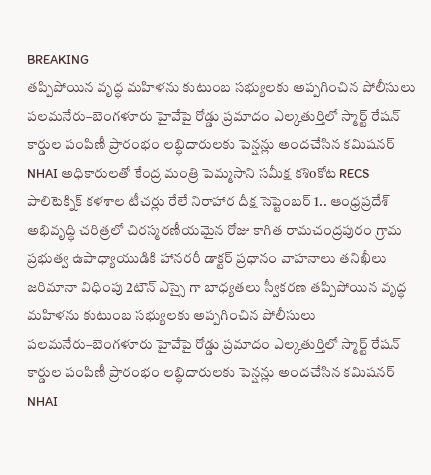BREAKING
తప్పిపోయిన వృద్ధ మహిళను కుటుంబ సభ్యులకు అప్పగించిన పోలీసులు పలమనేరు–బెంగళూరు హైవేపై రోడ్డు ప్రమాదం ఎల్కతుర్తిలో స్మార్ట్ రేషన్ కార్డుల పంపిణీ ప్రారంభం లబ్ధిదారులకు పెన్షన్లు అందచేసిన కమిషనర్ NHAI అధికారులతో కేంద్ర మంత్రి పెమ్మసాని సమీక్ష కశిoకోట RECS పాలిటెక్నిక్ కళశాల టీచర్లు రేలే నిరాహార దీక్ష సెప్టెంబర్ 1.. ఆంధ్రప్రదేశ్ అభివృద్ధి చరిత్రలో చిరస్మరణీయమైన రోజు కాగిత రామచంద్రపురం గ్రామ ప్రభుత్వ ఉపాధ్యాయుడికి హానరరీ డాక్టర్ ప్రధానం వాహనాలు తనిఖీలు జరిమానా విధింపు 2టౌన్ ఎస్సై గా బాధ్యతలు స్వీకరణ తప్పిపోయిన వృద్ధ మహిళను కుటుంబ సభ్యులకు అప్పగించిన పోలీసులు పలమనేరు–బెంగళూరు హైవేపై రోడ్డు ప్రమాదం ఎల్కతుర్తిలో స్మార్ట్ రేషన్ కార్డుల పంపిణీ ప్రారంభం లబ్ధిదారులకు పెన్షన్లు అందచేసిన కమిషనర్ NHAI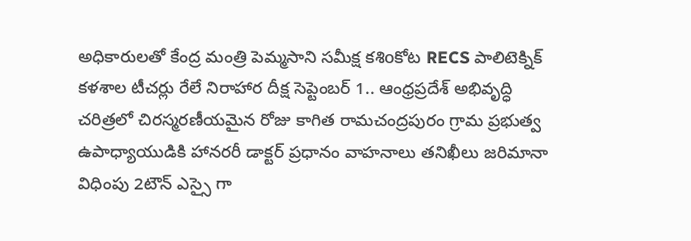అధికారులతో కేంద్ర మంత్రి పెమ్మసాని సమీక్ష కశిoకోట RECS పాలిటెక్నిక్ కళశాల టీచర్లు రేలే నిరాహార దీక్ష సెప్టెంబర్ 1.. ఆంధ్రప్రదేశ్ అభివృద్ధి చరిత్రలో చిరస్మరణీయమైన రోజు కాగిత రామచంద్రపురం గ్రామ ప్రభుత్వ ఉపాధ్యాయుడికి హానరరీ డాక్టర్ ప్రధానం వాహనాలు తనిఖీలు జరిమానా విధింపు 2టౌన్ ఎస్సై గా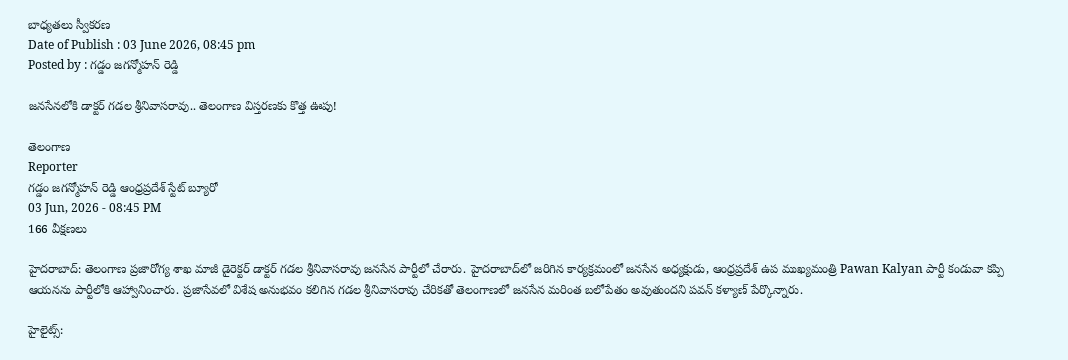బాధ్యతలు స్వీకరణ
Date of Publish : 03 June 2026, 08:45 pm
Posted by : గడ్డం జగన్మోహన్ రెడ్డి

జనసేనలోకి డాక్టర్ గడల శ్రీనివాసరావు.. తెలంగాణ విస్తరణకు కొత్త ఊపు!

తెలంగాణ
Reporter
గడ్డం జగన్మోహన్ రెడ్డి ఆంధ్రప్రదేశ్ స్టేట్ బ్యూరో
03 Jun, 2026 - 08:45 PM
166 వీక్షణలు

హైదరాబాద్: తెలంగాణ ప్రజారోగ్య శాఖ మాజీ డైరెక్టర్ డాక్టర్ గడల శ్రీనివాసరావు జనసేన పార్టీలో చేరారు. హైదరాబాద్‌లో జరిగిన కార్యక్రమంలో జనసేన అధ్యక్షుడు, ఆంధ్రప్రదేశ్ ఉప ముఖ్యమంత్రి Pawan Kalyan పార్టీ కండువా కప్పి ఆయనను పార్టీలోకి ఆహ్వానించారు. ప్రజాసేవలో విశేష అనుభవం కలిగిన గడల శ్రీనివాసరావు చేరికతో తెలంగాణలో జనసేన మరింత బలోపేతం అవుతుందని పవన్ కళ్యాణ్ పేర్కొన్నారు.

హైలైట్స్: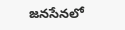జనసేనలో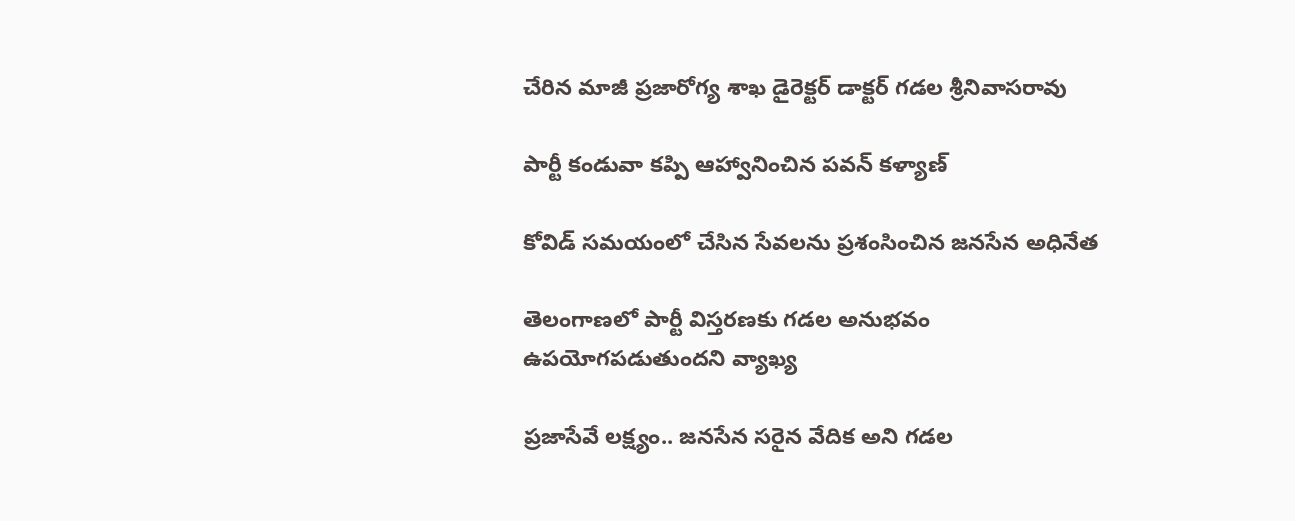చేరిన మాజీ ప్రజారోగ్య శాఖ డైరెక్టర్ డాక్టర్ గడల శ్రీనివాసరావు

పార్టీ కండువా కప్పి ఆహ్వానించిన పవన్ కళ్యాణ్

కోవిడ్ సమయంలో చేసిన సేవలను ప్రశంసించిన జనసేన అధినేత

తెలంగాణలో పార్టీ విస్తరణకు గడల అనుభవం ఉపయోగపడుతుందని వ్యాఖ్య

ప్రజాసేవే లక్ష్యం.. జనసేన సరైన వేదిక అని గడల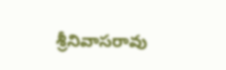శ్రీనివాసరావు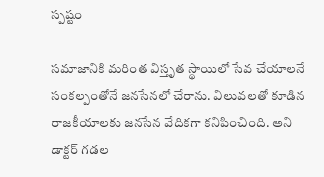స్పష్టం

సమాజానికి మరింత విస్తృత స్థాయిలో సేవ చేయాలనే సంకల్పంతోనే జనసేనలో చేరాను. విలువలతో కూడిన రాజకీయాలకు జనసేన వేదికగా కనిపించింది. అని డాక్టర్ గడల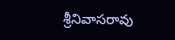శ్రీనివాసరావు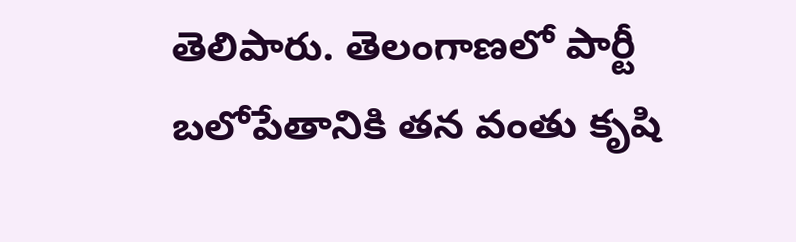తెలిపారు. తెలంగాణలో పార్టీ బలోపేతానికి తన వంతు కృషి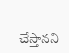చేస్తానని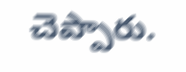చెప్పారు.